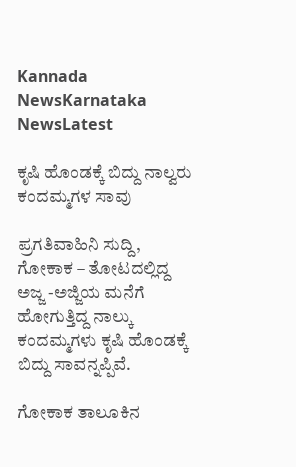Kannada NewsKarnataka NewsLatest

ಕೃಷಿ ಹೊಂಡಕ್ಕೆ ಬಿದ್ದು ನಾಲ್ವರು ಕಂದಮ್ಮಗಳ ಸಾವು

ಪ್ರಗತಿವಾಹಿನಿ ಸುದ್ದಿ, ಗೋಕಾಕ – ತೋಟದಲ್ಲಿದ್ದ ಅಜ್ಜ -ಅಜ್ಜಿಯ ಮನೆಗೆ ಹೋಗುತ್ತಿದ್ದ ನಾಲ್ಕು ಕಂದಮ್ಮಗಳು ಕೃಷಿ ಹೊಂಡಕ್ಕೆ ಬಿದ್ದು ಸಾವನ್ನಪ್ಪಿವೆ.

ಗೋಕಾಕ ತಾಲೂಕಿನ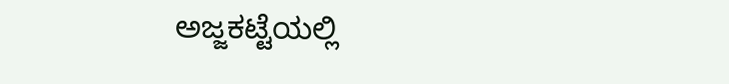ಅಜ್ಜಕಟ್ಟೆಯಲ್ಲಿ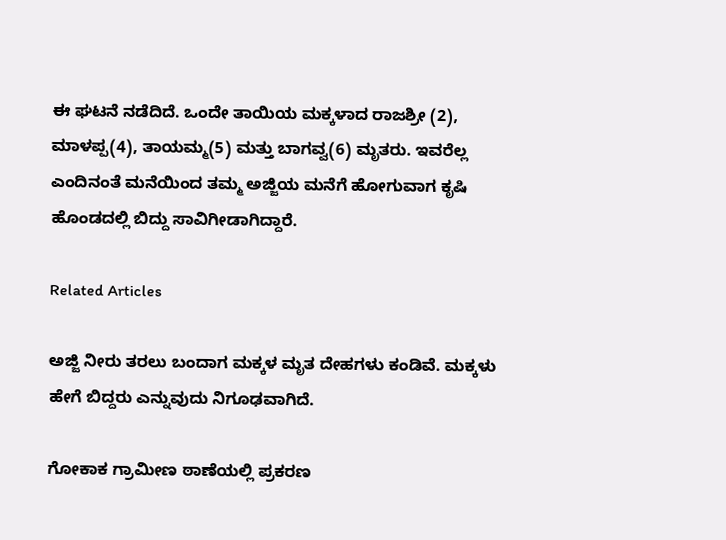ಈ ಘಟನೆ ನಡೆದಿದೆ. ಒಂದೇ ತಾಯಿಯ ಮಕ್ಕಳಾದ ರಾಜಶ್ರೀ (2),  ಮಾಳಪ್ಪ(4), ತಾಯಮ್ಮ(5) ಮತ್ತು ಬಾಗವ್ವ(6) ಮೃತರು. ಇವರೆಲ್ಲ ಎಂದಿನಂತೆ ಮನೆಯಿಂದ ತಮ್ಮ ಅಜ್ಜಿಯ ಮನೆಗೆ ಹೋಗುವಾಗ ಕೃಷಿ ಹೊಂಡದಲ್ಲಿ ಬಿದ್ದು ಸಾವಿಗೀಡಾಗಿದ್ದಾರೆ.

Related Articles

ಅಜ್ಜಿ ನೀರು ತರಲು ಬಂದಾಗ ಮಕ್ಕಳ ಮೃತ ದೇಹಗಳು ಕಂಡಿವೆ. ಮಕ್ಕಳು ಹೇಗೆ ಬಿದ್ದರು ಎನ್ನುವುದು ನಿಗೂಢವಾಗಿದೆ.

ಗೋಕಾಕ ಗ್ರಾಮೀಣ ಠಾಣೆಯಲ್ಲಿ ಪ್ರಕರಣ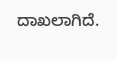ದಾಖಲಾಗಿದೆ.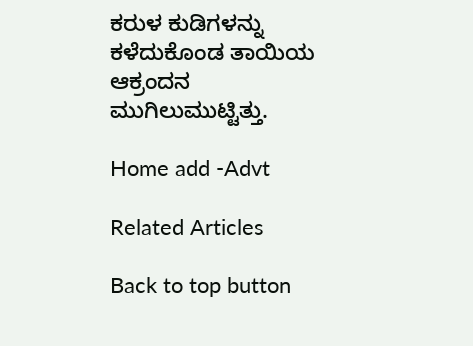ಕರುಳ ಕುಡಿಗಳನ್ನು ಕಳೆದುಕೊಂಡ ತಾಯಿಯ ಆಕ್ರಂದನ ಮುಗಿಲುಮುಟ್ಟಿತ್ತು.

Home add -Advt

Related Articles

Back to top button